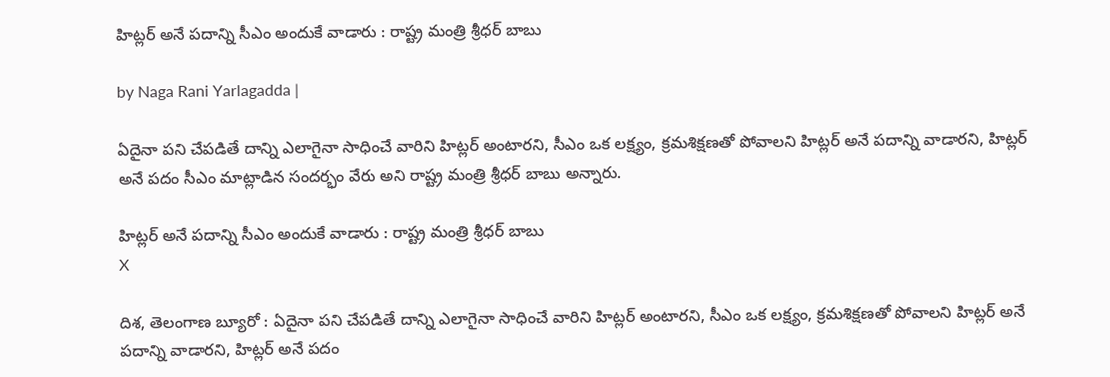హిట్లర్ అనే పదాన్ని సీఎం అందుకే వాడారు : రాష్ట్ర మంత్రి శ్రీధ‌ర్ బాబు

by Naga Rani Yarlagadda |

ఏదైనా ప‌ని చేప‌డితే దాన్ని ఎలాగైనా సాధించే వారిని హిట్లర్ అంటారని, సీఎం ఒక ల‌క్ష్యం, క్రమ‌శిక్షణ‌తో పోవాల‌ని హిట్లర్ అనే ప‌దాన్ని వాడారని, హిట్లర్ అనే ప‌దం సీఎం మాట్లాడిన సంద‌ర్భం వేరు అని రాష్ట్ర మంత్రి శ్రీధర్ బాబు అన్నారు.

హిట్లర్ అనే పదాన్ని సీఎం అందుకే వాడారు : రాష్ట్ర మంత్రి శ్రీధ‌ర్ బాబు
X

దిశ, తెలంగాణ బ్యూరో : ఏదైనా ప‌ని చేప‌డితే దాన్ని ఎలాగైనా సాధించే వారిని హిట్లర్ అంటారని, సీఎం ఒక ల‌క్ష్యం, క్రమ‌శిక్షణ‌తో పోవాల‌ని హిట్లర్ అనే ప‌దాన్ని వాడారని, హిట్లర్ అనే ప‌దం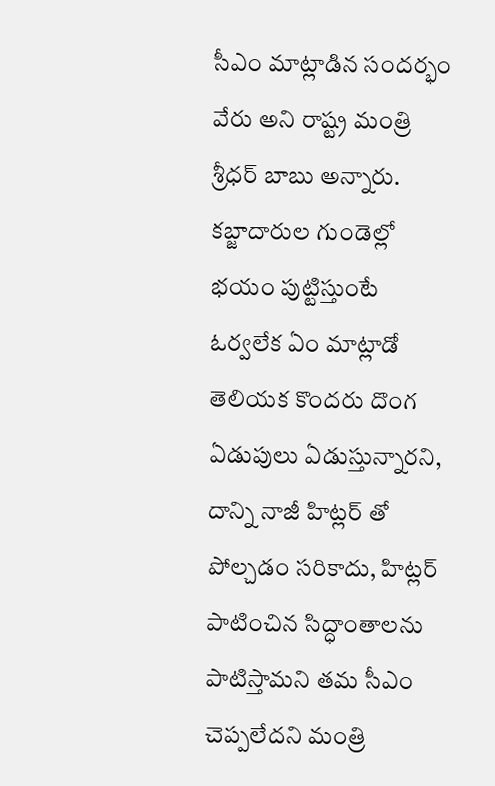సీఎం మాట్లాడిన సంద‌ర్భం వేరు అని రాష్ట్ర మంత్రి శ్రీధర్ బాబు అన్నారు. క‌బ్జాదారుల గుండెల్లో భ‌యం పుట్టిస్తుంటే ఓర్వలేక ఏం మాట్లాడో తెలియ‌క కొంద‌రు దొంగ ఏడుపులు ఏడుస్తున్నారని, దాన్ని నాజీ హిట్లర్ తో పోల్చడం స‌రికాదు, హిట్లర్ పాటించిన సిద్ధాంతాల‌ను పాటిస్తామ‌ని తమ సీఎం చెప్పలేదని మంత్రి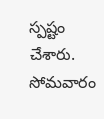స్పష్టం చేశారు. సోమవారం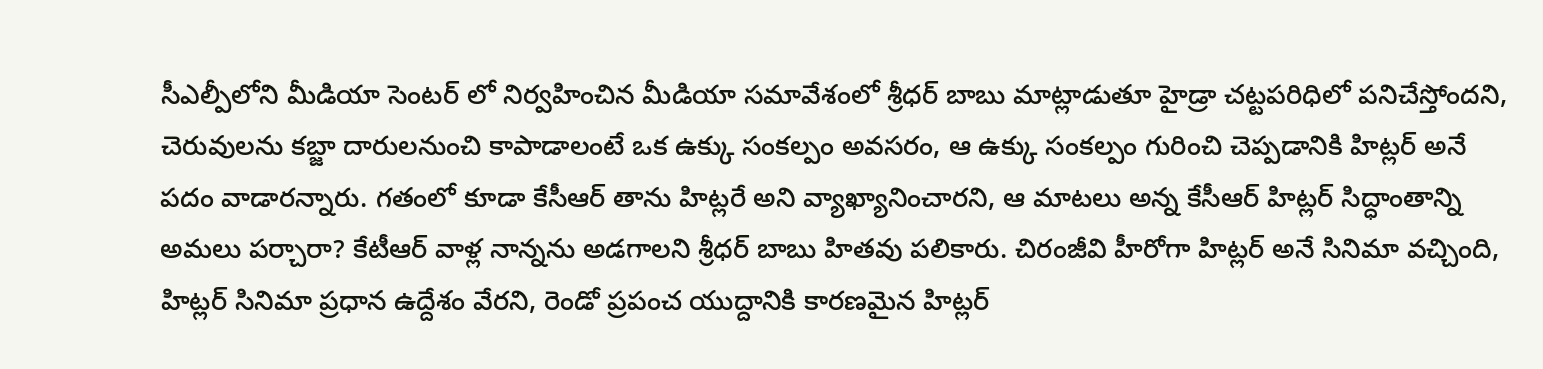సీఎల్పీలోని మీడియా సెంటర్ లో నిర్వహించిన మీడియా సమావేశంలో శ్రీధర్ బాబు మాట్లాడుతూ హైడ్రా చ‌ట్టప‌రిధిలో ప‌నిచేస్తోందని, చెరువుల‌ను క‌బ్జా దారుల‌నుంచి కాపాడాలంటే ఒక ఉక్కు సంకల్పం అవ‌స‌రం, ఆ ఉక్కు సంక‌ల్పం గురించి చెప్పడానికి హిట్లర్ అనే ప‌దం వాడారన్నారు. గ‌తంలో కూడా కేసీఆర్ తాను హిట్లరే అని వ్యాఖ్యానించారని, ఆ మాట‌లు అన్న కేసీఆర్ హిట్లర్ సిద్ధాంతాన్ని అమ‌లు ప‌ర్చారా? కేటీఆర్ వాళ్ల నాన్నను అడగాలని శ్రీధర్ బాబు హితవు పలికారు. చిరంజీవి హీరోగా హిట్లర్ అనే సినిమా వ‌చ్చింది, హిట్లర్ సినిమా ప్రధాన ఉద్దేశం వేరని, రెండో ప్రపంచ యుద్దానికి కార‌ణ‌మైన హిట్లర్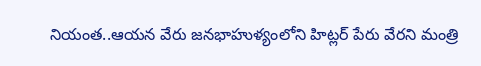నియంత‌..ఆయ‌న వేరు జ‌న‌భాహుళ్యంలోని హిట్లర్ పేరు వేరని మంత్రి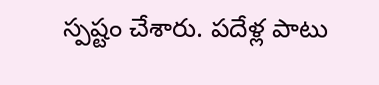స్పష్టం చేశారు. పదేళ్ల పాటు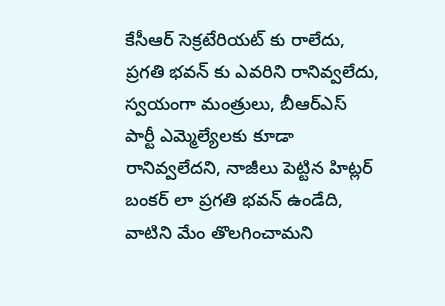కేసీఆర్ సెక్రటేరియ‌ట్ కు రాలేదు, ప్రగ‌తి భ‌వ‌న్ కు ఎవ‌రిని రానివ్వలేదు, స్వయంగా మంత్రులు, బీఆర్ఎస్ పార్టీ ఎమ్మెల్యేల‌కు కూడా రానివ్వలేదని, నాజీలు పెట్టిన హిట్లర్ బంక‌ర్ లా ప్రగ‌తి భ‌వ‌న్ ఉండేది, వాటిని మేం తొల‌గించామని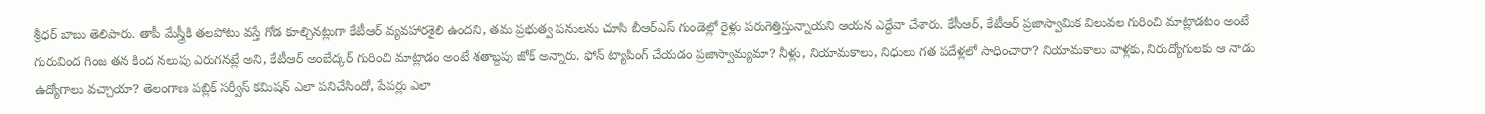శ్రీధర్ బాబు తెలిపారు. తాపీ మేస్త్రీకి త‌ల‌పోటు వ‌స్తే గోడ కూల్చిన‌ట్లుగా కేటీఆర్ వ్యవ‌హార‌శైలి ఉందని, తమ ప్రభుత్వ ప‌నుల‌ను చూసి బీఆర్ఎస్ గుండెల్లో రైళ్లు ప‌రుగెత్తిస్తున్నాయని ఆయన ఎద్దేవా చేశారు. కేసీఆర్, కేటీఆర్ ప్రజాస్వామిక విలువల గురించి మాట్లాడటం అంటే గురువింద గింజ త‌న కింద న‌లుపు ఎరుగ‌న‌ట్లే అని, కేటీఆర్ అంబేద్కర్ గురించి మాట్లాడం అంటే శ‌తాబ్దపు జోక్ అన్నారు. ఫోన్ ట్యాపింగ్ చేయ‌డం ప్రజాస్వామ్యమా? నీళ్లు, నియామ‌కాలు, నిధులు గ‌త ప‌దేళ్లలో సాధించారా? నియామ‌కాలు వాళ్లకు, నిరుద్యోగుల‌కు ఆ నాడు ఉద్యోగాలు వ‌చ్చాయా? తెలంగాణ ప‌బ్లిక్ స‌ర్వీస్ క‌మిష‌న్ ఎలా ప‌నిచేసిందో, పేప‌ర్లు ఎలా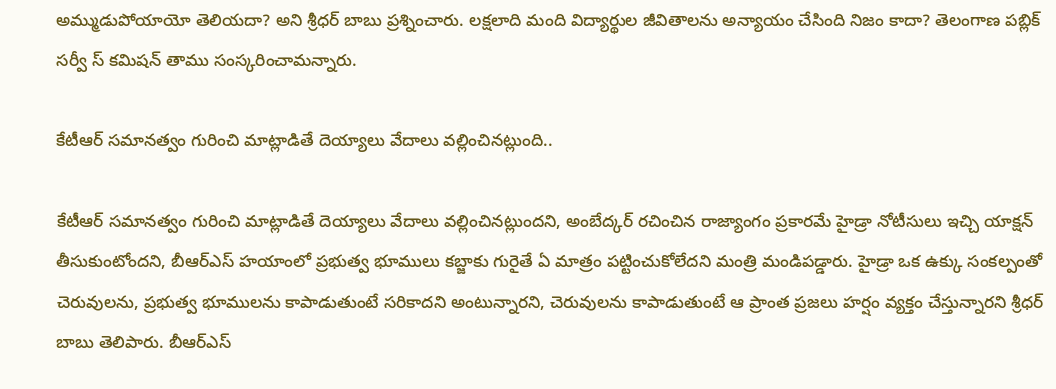అమ్ముడుపోయాయో తెలియ‌దా? అని శ్రీధర్ బాబు ప్రశ్నించారు. ల‌క్షలాది మంది విద్యార్థుల జీవితాల‌ను అన్యాయం చేసింది నిజం కాదా? తెలంగాణ ప‌బ్లిక్ స‌ర్వీ స్ క‌మిష‌న్ తాము సంస్కరించామన్నారు.

కేటీఆర్ స‌మానత్వం గురించి మాట్లాడితే దెయ్యాలు వేదాలు వ‌ల్లించిన‌ట్లుంది..

కేటీఆర్ స‌మానత్వం గురించి మాట్లాడితే దెయ్యాలు వేదాలు వ‌ల్లించిన‌ట్లుందని, అంబేద్కర్ ర‌చించిన రాజ్యాంగం ప్రకార‌మే హైడ్రా నోటీసులు ఇచ్చి యాక్షన్ తీసుకుంటోందని, బీఆర్ఎస్ హ‌యాంలో ప్రభుత్వ భూములు క‌బ్జాకు గురైతే ఏ మాత్రం ప‌ట్టించుకోలేదని మంత్రి మండిపడ్డారు. హైడ్రా ఒక ఉక్కు సంకల్పంతో చెరువులను, ప్రభుత్వ భూముల‌ను కాపాడుతుంటే స‌రికాద‌ని అంటున్నారని, చెరువుల‌ను కాపాడుతుంటే ఆ ప్రాంత ప్రజ‌లు హ‌ర్షం వ్యక్తం చేస్తున్నారని శ్రీధర్ బాబు తెలిపారు. బీఆర్ఎస్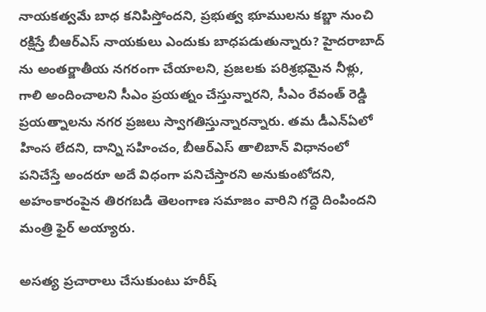నాయ‌క‌త్వమే బాధ క‌నిపిస్తోందని, ప్రభుత్వ భూముల‌ను క‌బ్జా నుంచి ర‌క్షిస్తే బీఆర్ఎస్ నాయ‌కులు ఎందుకు బాధ‌ప‌డుతున్నారు? హైద‌రాబాద్ ను అంత‌ర్జాతీయ న‌గ‌రంగా చేయాల‌ని, ప్రజ‌ల‌కు ప‌రిశ్రభ‌మైన నీళ్లు, గాలి అందించాల‌ని సీఎం ప్రయ‌త్నం చేస్తున్నారని, సీఎం రేవంత్ రెడ్డి ప్రయ‌త్నాల‌ను న‌గ‌ర ప్రజ‌లు స్వాగతిస్తున్నారన్నారు. తమ డీఎన్ఏలో హింస లేదని, దాన్ని స‌హించం, బీఆర్ఎస్ తాలిబాన్ విధానంలో ప‌నిచేస్తే అంద‌రూ అదే విధంగా ప‌నిచేస్తారని అనుకుంటోదని, అహంకారంపైన తిరగ‌బ‌డి తెలంగాణ స‌మాజం వారిని గ‌ద్దె దింపిందని మంత్రి ఫైర్ అయ్యారు.

అస‌త్య ప్రచారాలు చేసుకుంటు హ‌రీష్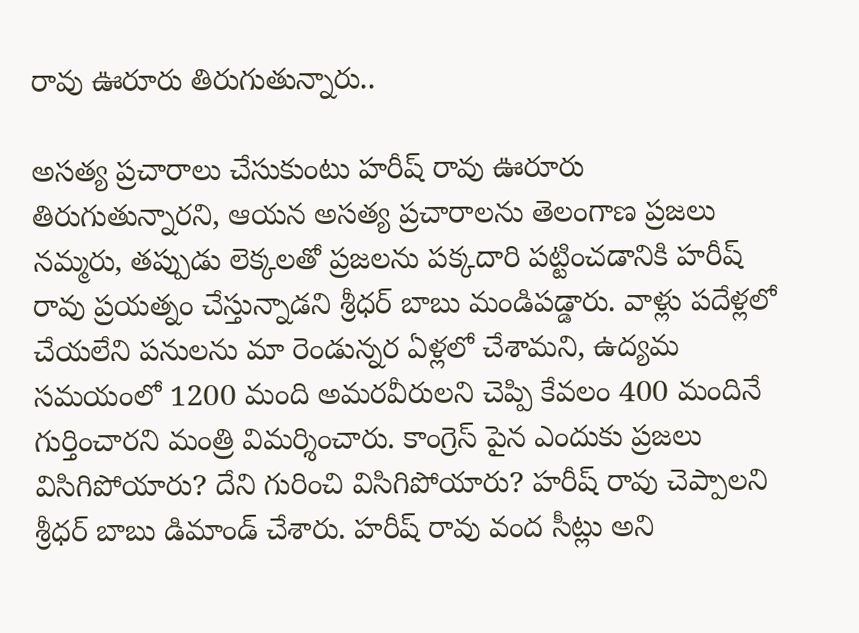రావు ఊరూరు తిరుగుతున్నారు..

అస‌త్య ప్రచారాలు చేసుకుంటు హ‌రీష్ రావు ఊరూరు తిరుగుతున్నారని, ఆయన అస‌త్య ప్రచారాల‌ను తెలంగాణ ప్రజ‌లు న‌మ్మరు, త‌ప్పుడు లెక్కల‌తో ప్రజ‌ల‌ను ప‌క్కదారి ప‌ట్టించ‌డానికి హ‌రీష్ రావు ప్రయ‌త్నం చేస్తున్నాడని శ్రీధర్ బాబు మండిపడ్డారు. వాళ్లు ప‌దేళ్లలో చేయ‌లేని ప‌నుల‌ను మా రెండున్నర ఏళ్లలో చేశామని, ఉద్యమ స‌మ‌యంలో 1200 మంది అమ‌ర‌వీరులని చెప్పి కేవ‌లం 400 మందినే గుర్తించారని మంత్రి విమర్శించారు. కాంగ్రెస్ పైన ఎందుకు ప్రజ‌లు విసిగిపోయారు? దేని గురించి విసిగిపోయారు? హరీష్ రావు చెప్పాలని శ్రీధర్ బాబు డిమాండ్ చేశారు. హ‌రీష్ రావు వంద సీట్లు అని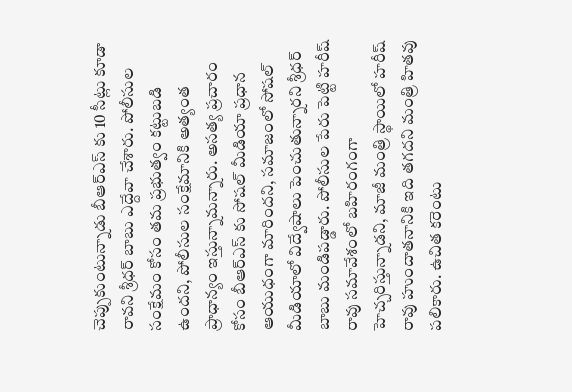చెప్పుకుంటున్నాడు బీఆర్ఎస్ కు 10 సీట్లు కూడా రావని శ్రీధర్ బాబు ఎద్దేవా చేశారు. పోలీసుల సంక్షేమం కోసం తమ ప్రభుత్వం క‌ట్టుబ‌డి ఉందని, పోలీసుల సంక్షేమానికి అత్యంత ప్రాధాన్యం ఇస్తున్నామన్నారు. అస‌త్య ప్రచారం కోసం బీఆర్ఎస్ కు సోష‌ల్ మీడియా ప్రధాన ఆయుధంగా మారిందని, స‌మాజంలో సోష‌ల్ మీడియాలో విద్వేషాలు పెంచుతున్నారని శ్రీధర్ బాబు మండిపడ్డారు. పోలీసుల పేరు పెట్టి హ‌రీష్ రావు స‌మావేశంలో బ‌హిరంగంగా హెచ్చరిస్తున్నాడని, మాజీ మంత్రి స్థాయిలో హ‌రీష్ రావు హుందాత‌నానికి ఇది త‌గ‌దని మంత్రి హితవు పలికారు. ఉచిత క‌రెంటు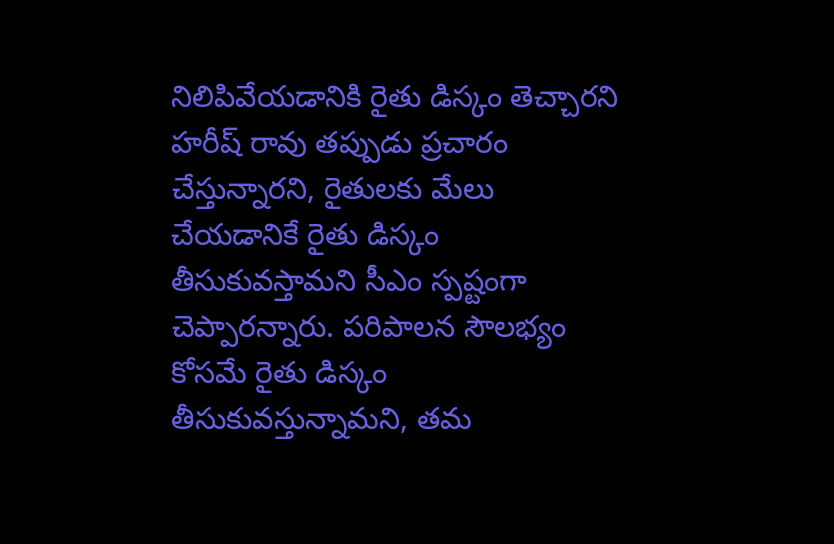నిలిపివేయ‌డానికి రైతు డిస్కం తెచ్చార‌ని హ‌రీష్ రావు త‌ప్పుడు ప్రచారం చేస్తున్నారని, రైతుల‌కు మేలు చేయ‌డానికే రైతు డిస్కం తీసుకువ‌స్తామ‌ని సీఎం స్పష్టంగా చెప్పారన్నారు. ప‌రిపాల‌న సౌల‌భ్యం కోస‌మే రైతు డిస్కం తీసుకువ‌స్తున్నామని, తమ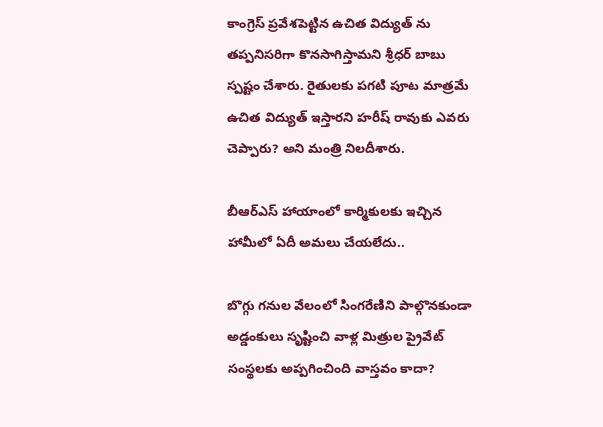కాంగ్రెస్ ప్రవేశ‌పెట్టిన ఉచిత విద్యుత్ ను త‌ప్పనిస‌రిగా కొన‌సాగిస్తామని శ్రీధర్ బాబు స్పష్టం చేశారు. రైతుల‌కు ప‌గ‌టి పూట మాత్రమే ఉచిత విద్యుత్ ఇస్తార‌ని హ‌రీష్ రావుకు ఎవ‌రు చెప్పారు? అని మంత్రి నిలదీశారు.

బీఆర్ఎస్ హాయాంలో కార్మికులకు ఇచ్చిన హామీలో ఏదీ అమ‌లు చేయ‌లేదు..

బొగ్గు గ‌నుల వేలంలో సింగ‌రేణిని పాల్గొన‌కుండా అడ్డంకులు సృష్టించి వాళ్ల మిత్రుల ప్రైవేట్ సంస్థల‌కు అప్పగించింది వాస్తవం కాదా?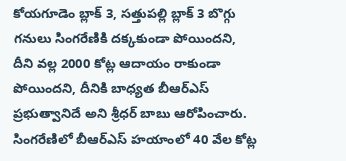కోయ‌గూడెం బ్లాక్ 3, స‌త్తుప‌ల్లి బ్లాక్ 3 బొగ్గు గ‌నులు సింగ‌రేణికి ద‌క్కకుండా పోయిందని, దీని వ‌ల్ల 2000 కోట్ల ఆదాయం రాకుండా పోయిందని, దీనికి బాధ్యత బీఆర్ఎస్ ప్రభుత్వానిదే అని శ్రీధర్ బాబు ఆరోపించారు. సింగ‌రేణిలో బీఆర్ఎస్ హ‌యాంలో 40 వేల కోట్ల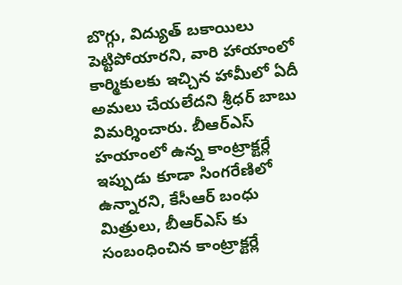బొగ్గు, విద్యుత్ బ‌కాయిలు పెట్టిపోయారని, వారి హాయాంలో కార్మికులకు ఇచ్చిన హామీలో ఏదీ అమ‌లు చేయ‌లేదని శ్రీధర్ బాబు విమర్శించారు. బీఆర్ఎస్ హ‌యాంలో ఉన్న కాంట్రాక్టర్లే ఇప్పుడు కూడా సింగ‌రేణిలో ఉన్నారని, కేసీఆర్ బంధు మిత్రులు, బీఆర్ఎస్ కు సంబంధించిన కాంట్రాక్టర్లే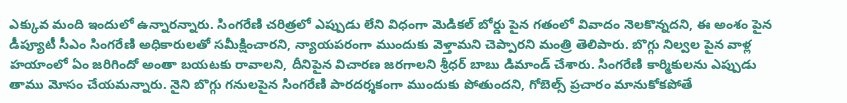ఎక్కువ మంది ఇందులో ఉన్నారన్నారు. సింగ‌రేణి చ‌రిత్రలో ఎప్పుడు లేని విధంగా మెడిక‌ల్ బోర్డు పైన గ‌తంలో వివాదం నెల‌కొన్నదని, ఈ అంశం పైన డీప్యూటీ సీఎం సింగ‌రేణి అధికారుల‌తో స‌మీక్షించారని, న్యాయ‌ప‌రంగా ముందుకు వెళ్తామ‌ని చెప్పారని మంత్రి తెలిపారు. బొగ్గు నిల్వల పైన వాళ్ల హ‌యాంలో ఏం జరిగిందో అంతా బ‌య‌ట‌కు రావాలని, దీనిపైన విచార‌ణ జ‌ర‌గాలని శ్రీధర్ బాబు డిమాండ్ చేశారు. సింగ‌రేణి కార్మికుల‌ను ఎప్పుడు తాము మోసం చేయమన్నారు. నైని బొగ్గు గ‌నుల‌పైన సింగ‌రేణి పార‌ద‌ర్శకంగా ముందుకు పోతుందని, గోబెల్స్ ప్రచారం మానుకోక‌పోతే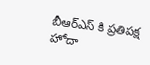బీఆర్ఎస్ కి ప్రతిప‌క్ష హోదా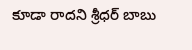కూడా రాదని శ్రీధర్ బాబు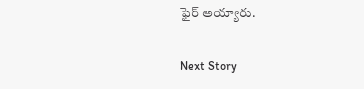ఫైర్ అయ్యారు.

Next Story